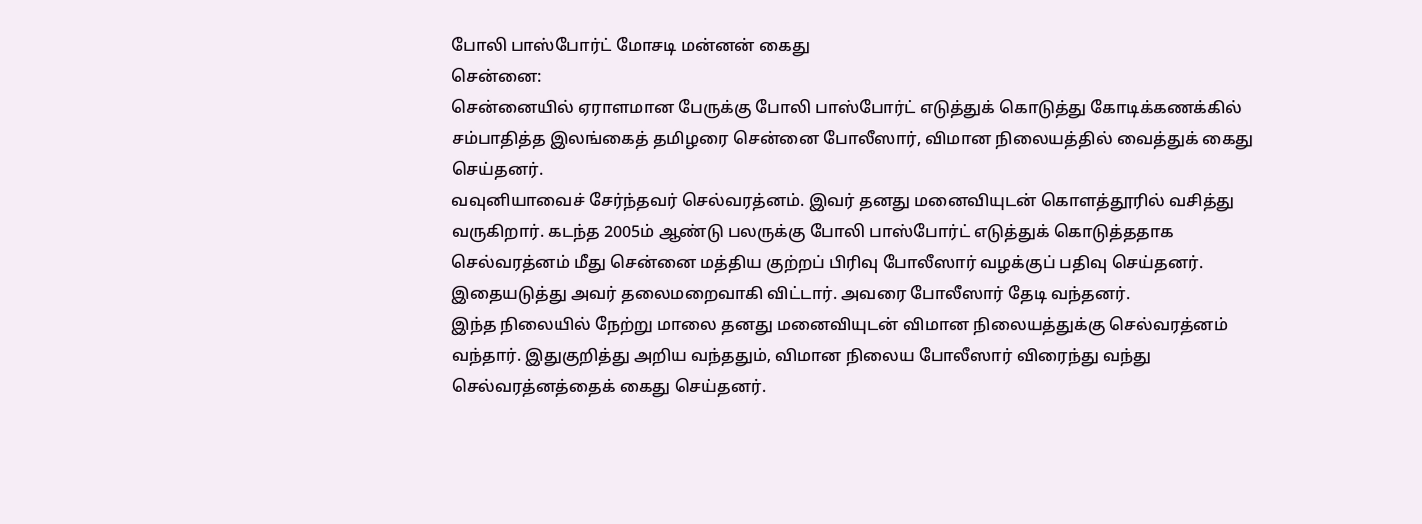போலி பாஸ்போர்ட் மோசடி மன்னன் கைது
சென்னை:
சென்னையில் ஏராளமான பேருக்கு போலி பாஸ்போர்ட் எடுத்துக் கொடுத்து கோடிக்கணக்கில் சம்பாதித்த இலங்கைத் தமிழரை சென்னை போலீஸார், விமான நிலையத்தில் வைத்துக் கைது செய்தனர்.
வவுனியாவைச் சேர்ந்தவர் செல்வரத்னம். இவர் தனது மனைவியுடன் கொளத்தூரில் வசித்து வருகிறார். கடந்த 2005ம் ஆண்டு பலருக்கு போலி பாஸ்போர்ட் எடுத்துக் கொடுத்ததாக செல்வரத்னம் மீது சென்னை மத்திய குற்றப் பிரிவு போலீஸார் வழக்குப் பதிவு செய்தனர்.
இதையடுத்து அவர் தலைமறைவாகி விட்டார். அவரை போலீஸார் தேடி வந்தனர்.
இந்த நிலையில் நேற்று மாலை தனது மனைவியுடன் விமான நிலையத்துக்கு செல்வரத்னம் வந்தார். இதுகுறித்து அறிய வந்ததும், விமான நிலைய போலீஸார் விரைந்து வந்து செல்வரத்னத்தைக் கைது செய்தனர்.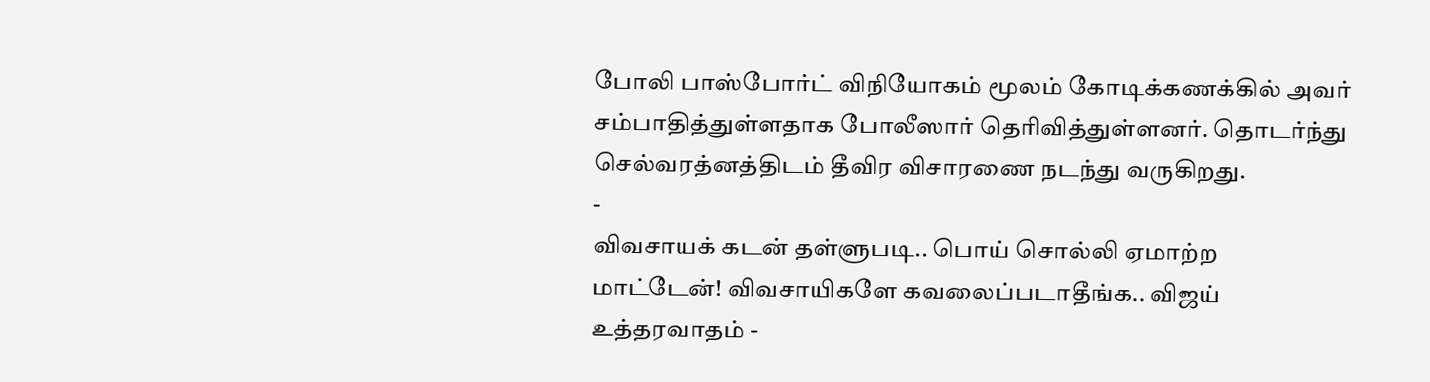போலி பாஸ்போர்ட் விநியோகம் மூலம் கோடிக்கணக்கில் அவர் சம்பாதித்துள்ளதாக போலீஸார் தெரிவித்துள்ளனர். தொடர்ந்து செல்வரத்னத்திடம் தீவிர விசாரணை நடந்து வருகிறது.
-
விவசாயக் கடன் தள்ளுபடி.. பொய் சொல்லி ஏமாற்ற மாட்டேன்! விவசாயிகளே கவலைப்படாதீங்க.. விஜய் உத்தரவாதம் -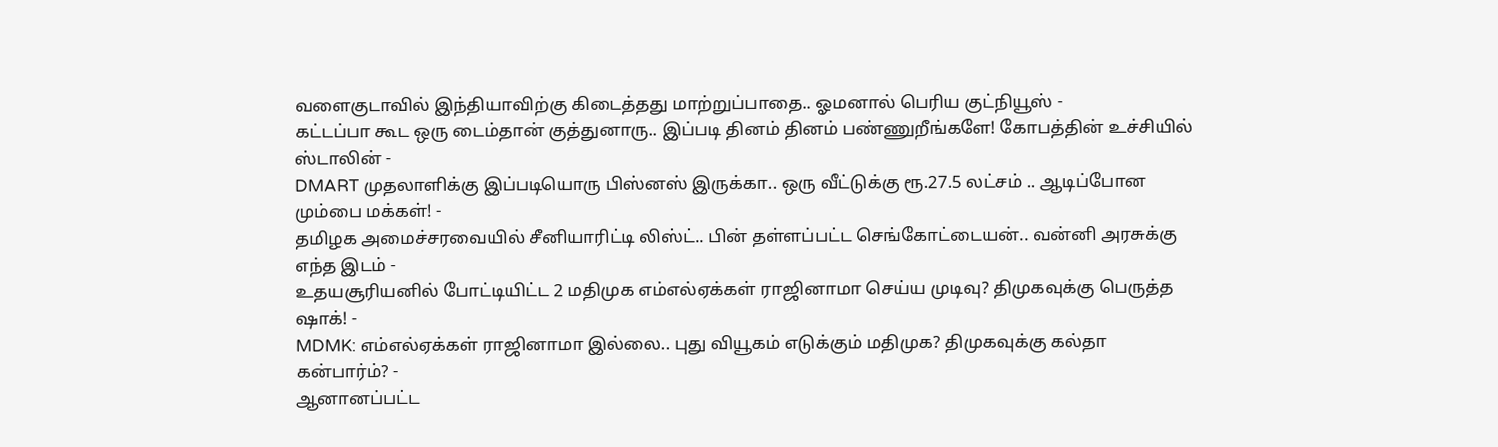வளைகுடாவில் இந்தியாவிற்கு கிடைத்தது மாற்றுப்பாதை.. ஓமனால் பெரிய குட்நியூஸ் -
கட்டப்பா கூட ஒரு டைம்தான் குத்துனாரு.. இப்படி தினம் தினம் பண்ணுறீங்களே! கோபத்தின் உச்சியில் ஸ்டாலின் -
DMART முதலாளிக்கு இப்படியொரு பிஸ்னஸ் இருக்கா.. ஒரு வீட்டுக்கு ரூ.27.5 லட்சம் .. ஆடிப்போன மும்பை மக்கள்! -
தமிழக அமைச்சரவையில் சீனியாரிட்டி லிஸ்ட்.. பின் தள்ளப்பட்ட செங்கோட்டையன்.. வன்னி அரசுக்கு எந்த இடம் -
உதயசூரியனில் போட்டியிட்ட 2 மதிமுக எம்எல்ஏக்கள் ராஜினாமா செய்ய முடிவு? திமுகவுக்கு பெருத்த ஷாக்! -
MDMK: எம்எல்ஏக்கள் ராஜினாமா இல்லை.. புது வியூகம் எடுக்கும் மதிமுக? திமுகவுக்கு கல்தா கன்பார்ம்? -
ஆனானப்பட்ட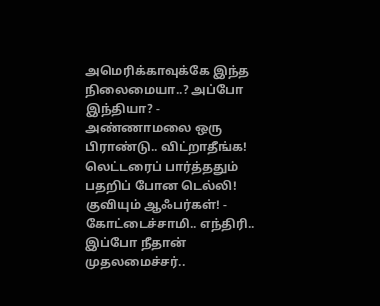அமெரிக்காவுக்கே இந்த நிலைமையா..? அப்போ இந்தியா? -
அண்ணாமலை ஒரு பிராண்டு.. விட்றாதீங்க! லெட்டரைப் பார்த்ததும் பதறிப் போன டெல்லி! குவியும் ஆஃபர்கள்! -
கோட்டைச்சாமி.. எந்திரி.. இப்போ நீதான் முதலமைச்சர்..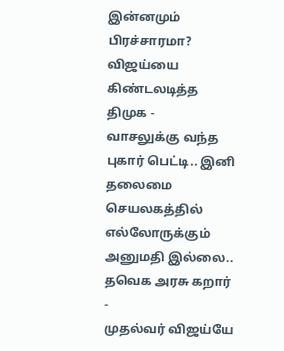இன்னமும் பிரச்சாரமா? விஜய்யை கிண்டலடித்த திமுக -
வாசலுக்கு வந்த புகார் பெட்டி.. இனி தலைமை செயலகத்தில் எல்லோருக்கும் அனுமதி இல்லை.. தவெக அரசு கறார் -
முதல்வர் விஜய்யே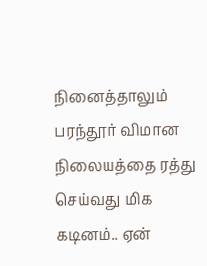நினைத்தாலும் பரந்தூர் விமான நிலையத்தை ரத்து செய்வது மிக கடினம்.. ஏன்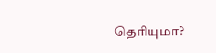தெரியுமா?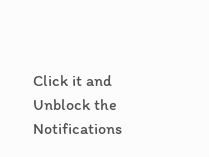Click it and Unblock the Notifications